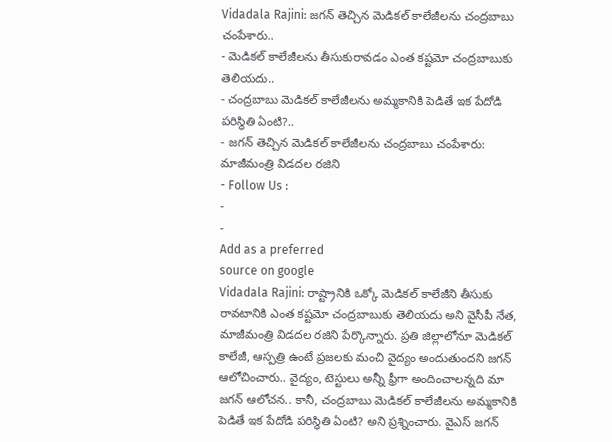Vidadala Rajini: జగన్ తెచ్చిన మెడికల్ కాలేజీలను చంద్రబాబు చంపేశారు..
- మెడికల్ కాలేజీలను తీసుకురావడం ఎంత కష్టమో చంద్రబాబుకు తెలియదు..
- చంద్రబాబు మెడికల్ కాలేజీలను అమ్మకానికి పెడితే ఇక పేదోడి పరిస్థితి ఏంటి?..
- జగన్ తెచ్చిన మెడికల్ కాలేజీలను చంద్రబాబు చంపేశారు: మాజీమంత్రి విడదల రజిని
- Follow Us :
-
-
Add as a preferred
source on google
Vidadala Rajini: రాష్ట్రానికి ఒక్కో మెడికల్ కాలేజీని తీసుకు రావటానికి ఎంత కష్టమో చంద్రబాబుకు తెలియదు అని వైసీపీ నేత, మాజీమంత్రి విడదల రజిని పేర్కొన్నారు. ప్రతి జిల్లాలోనూ మెడికల్ కాలేజీ, ఆస్పత్రి ఉంటే ప్రజలకు మంచి వైద్యం అందుతుందని జగన్ ఆలోచించారు.. వైద్యం, టెస్టులు అన్నీ ఫ్రీగా అందించాలన్నది మా జగన్ ఆలోచన.. కానీ, చంద్రబాబు మెడికల్ కాలేజీలను అమ్మకానికి పెడితే ఇక పేదోడి పరిస్థితి ఏంటి? అని ప్రశ్నించారు. వైఎస్ జగన్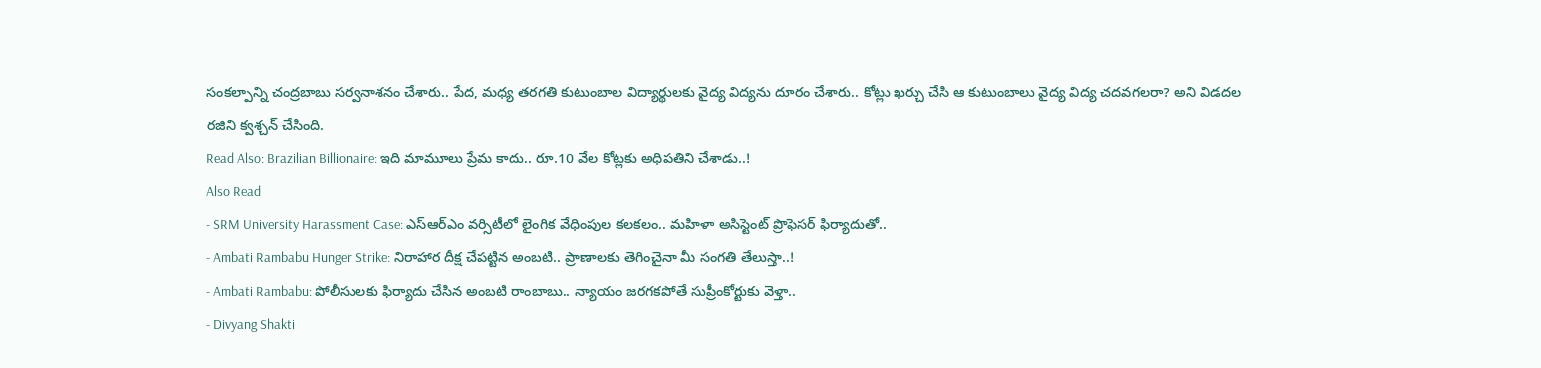సంకల్పాన్ని చంద్రబాబు సర్వనాశనం చేశారు.. పేద, మధ్య తరగతి కుటుంబాల విద్యార్థులకు వైద్య విద్యను దూరం చేశారు.. కోట్లు ఖర్చు చేసి ఆ కుటుంబాలు వైద్య విద్య చదవగలరా? అని విడదల రజిని క్వశ్చన్ చేసింది.
Read Also: Brazilian Billionaire: ఇది మామూలు ప్రేమ కాదు.. రూ.10 వేల కోట్లకు అధిపతిని చేశాడు..!
Also Read
- SRM University Harassment Case: ఎస్ఆర్ఎం వర్సిటీలో లైంగిక వేధింపుల కలకలం.. మహిళా అసిస్టెంట్ ప్రొఫెసర్ ఫిర్యాదుతో..
- Ambati Rambabu Hunger Strike: నిరాహార దీక్ష చేపట్టిన అంబటి.. ప్రాణాలకు తెగించైనా మీ సంగతి తేలుస్తా..!
- Ambati Rambabu: పోలీసులకు ఫిర్యాదు చేసిన అంబటి రాంబాబు.. న్యాయం జరగకపోతే సుప్రీంకోర్టుకు వెళ్తా..
- Divyang Shakti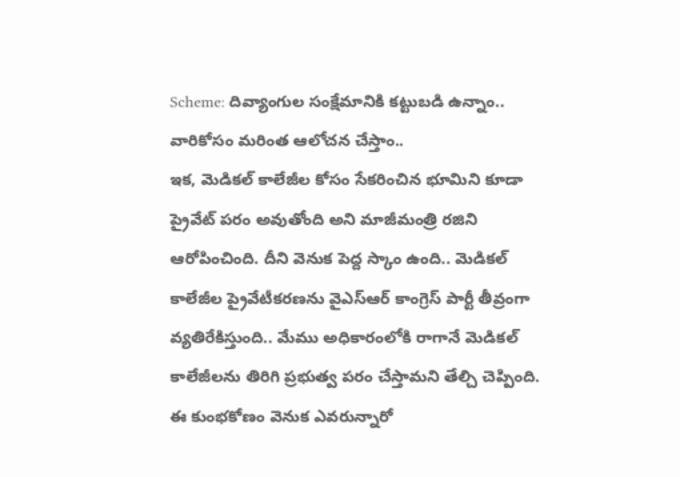Scheme: దివ్యాంగుల సంక్షేమానికి కట్టుబడి ఉన్నాం.. వారికోసం మరింత ఆలోచన చేస్తాం..
ఇక, మెడికల్ కాలేజీల కోసం సేకరించిన భూమిని కూడా ప్రైవేట్ పరం అవుతోంది అని మాజీమంత్రి రజిని ఆరోపించింది. దీని వెనుక పెద్ద స్కాం ఉంది.. మెడికల్ కాలేజీల ప్రైవేటీకరణను వైఎస్ఆర్ కాంగ్రెస్ పార్టీ తీవ్రంగా వ్యతిరేకిస్తుంది.. మేము అధికారంలోకి రాగానే మెడికల్ కాలేజీలను తిరిగి ప్రభుత్వ పరం చేస్తామని తేల్చి చెప్పింది. ఈ కుంభకోణం వెనుక ఎవరున్నారో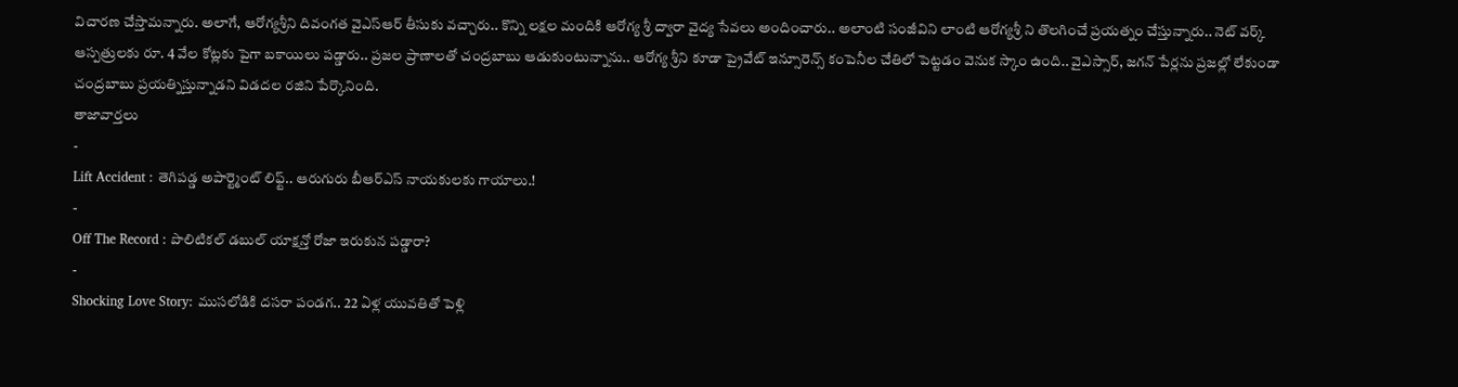విచారణ చేస్తామన్నారు. అలాగే, ఆరోగ్యశ్రీని దివంగత వైఎస్ఆర్ తీసుకు వచ్చారు.. కొన్ని లక్షల మందికి ఆరోగ్య శ్రీ ద్వారా వైద్య సేవలు అందించారు.. అలాంటి సంజీవిని లాంటి ఆరోగ్యశ్రీ ని తొలగించే ప్రయత్నం చేస్తున్నారు.. నెట్ వర్క్ ఆస్పత్రులకు రూ. 4 వేల కోట్లకు పైగా బకాయిలు పడ్డారు.. ప్రజల ప్రాణాలతో చంద్రబాబు ఆడుకుంటున్నాను.. ఆరోగ్య శ్రీని కూడా ప్రైవేట్ ఇన్సూరెన్స్ కంపెనీల చేతిలో పెట్టడం వెనుక స్కాం ఉంది.. వైఎస్సార్, జగన్ పేర్లను ప్రజల్లో లేకుండా చంద్రబాబు ప్రయత్నిస్తున్నాడని విడదల రజిని పేర్కొనింది.
తాజావార్తలు
-
Lift Accident : తెగిపడ్డ అపార్ట్మెంట్ లిఫ్ట్.. ఆరుగురు బీఆర్ఎస్ నాయకులకు గాయాలు.!
-
Off The Record : పొలిటికల్ డబుల్ యాక్షన్తో రోజా ఇరుకున పడ్డారా?
-
Shocking Love Story: ముసలోడికి దసరా పండగ.. 22 ఏళ్ల యువతితో పెళ్లి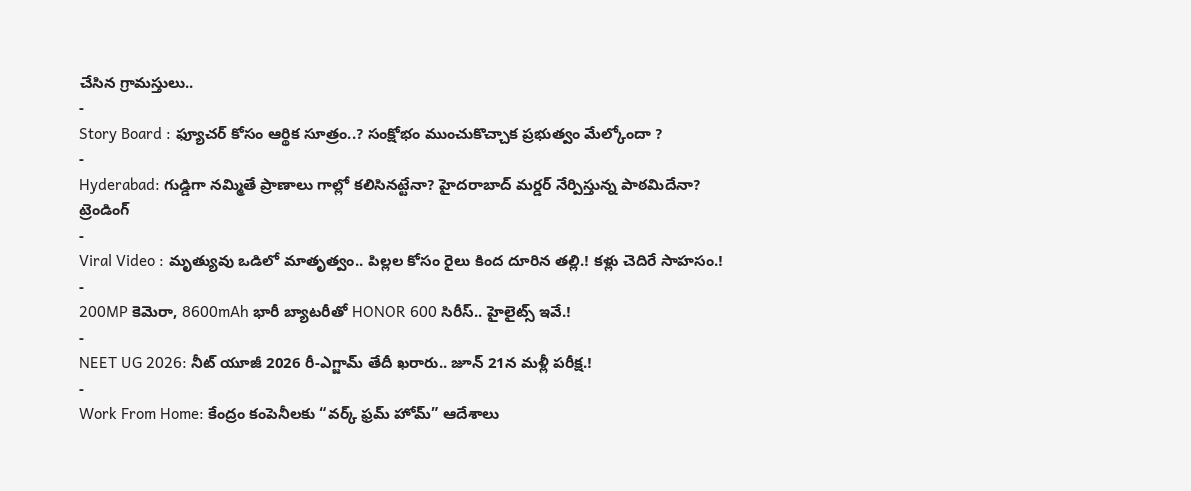చేసిన గ్రామస్తులు..
-
Story Board : ఫ్యూచర్ కోసం ఆర్థిక సూత్రం..? సంక్షోభం ముంచుకొచ్చాక ప్రభుత్వం మేల్కోందా ?
-
Hyderabad: గుడ్డిగా నమ్మితే ప్రాణాలు గాల్లో కలిసినట్టేనా? హైదరాబాద్ మర్డర్ నేర్పిస్తున్న పాఠమిదేనా?
ట్రెండింగ్
-
Viral Video : మృత్యువు ఒడిలో మాతృత్వం.. పిల్లల కోసం రైలు కింద దూరిన తల్లి.! కళ్లు చెదిరే సాహసం.!
-
200MP కెమెరా, 8600mAh భారీ బ్యాటరీతో HONOR 600 సిరీస్.. హైలైట్స్ ఇవే.!
-
NEET UG 2026: నీట్ యూజీ 2026 రీ-ఎగ్జామ్ తేదీ ఖరారు.. జూన్ 21న మళ్లీ పరీక్ష.!
-
Work From Home: కేంద్రం కంపెనీలకు “వర్క్ ఫ్రమ్ హోమ్” ఆదేశాలు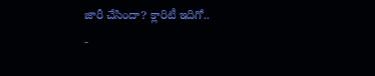జారీ చేసిందా? క్లారిటీ ఇదిగో..
-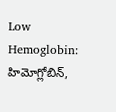Low Hemoglobin: హిమోగ్లోబిన్,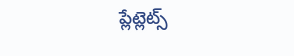ప్లేట్లెట్స్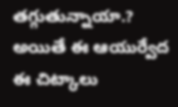తగ్గుతున్నాయా.? అయితే ఈ ఆయుర్వేద ఈ చిట్కాలు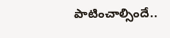పాటించాల్సిందే..